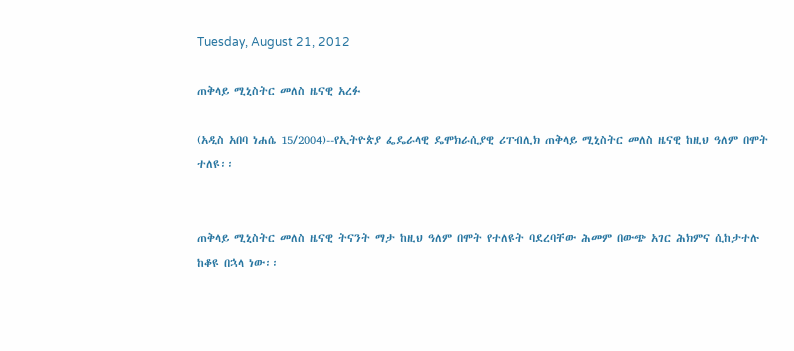Tuesday, August 21, 2012

ጠቅላይ ሚኒስትር መለስ ዜናዊ አረፉ

(አዲስ አበባ ነሐሴ 15/2004)--የኢትዮጵያ ፌዴራላዊ ዴሞክራሲያዊ ሪፐብሊክ ጠቅላይ ሚኒስትር መለስ ዜናዊ ከዚህ ዓለም በሞት ተለዩ፡፡


ጠቅላይ ሚኒስትር መለስ ዜናዊ ትናንት ማታ ከዚህ ዓለም በሞት የተለዩት ባደረባቸው ሕመም በውጭ አገር ሕክምና ሲከታተሉ ከቆዩ በኋላ ነው፡፡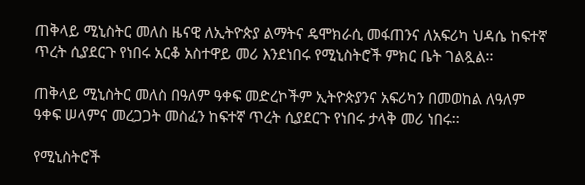ጠቅላይ ሚኒስትር መለስ ዜናዊ ለኢትዮጵያ ልማትና ዴሞክራሲ መፋጠንና ለአፍሪካ ህዳሴ ከፍተኛ ጥረት ሲያደርጉ የነበሩ አርቆ አስተዋይ መሪ እንደነበሩ የሚኒስትሮች ምክር ቤት ገልጿል፡፡

ጠቅላይ ሚኒስትር መለስ በዓለም ዓቀፍ መድረኮችም ኢትዮጵያንና አፍሪካን በመወከል ለዓለም ዓቀፍ ሠላምና መረጋጋት መስፈን ከፍተኛ ጥረት ሲያደርጉ የነበሩ ታላቅ መሪ ነበሩ፡፡

የሚኒስትሮች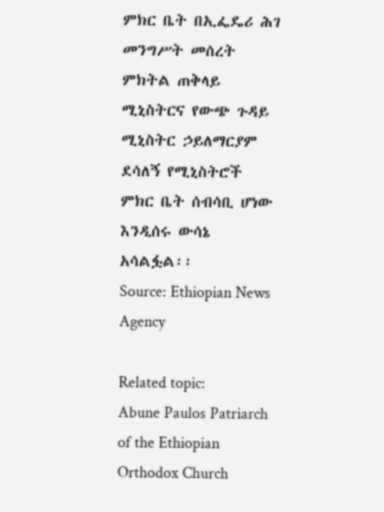ምክር ቤት በኢፌዴሪ ሕገ መንግሥት መሰረት ምክትል ጠቅላይ ሚኒስትርና የውጭ ጉዳይ ሚኒስትር ኃይለማርያም ደሳለኝ የሚኒስትሮች ምክር ቤት ሰብሳቢ ሆነው እንዲሰሩ ውሳኔ አሳልፏል፡፡
Source: Ethiopian News Agency

Related topic:
Abune Paulos Patriarch of the Ethiopian Orthodox Church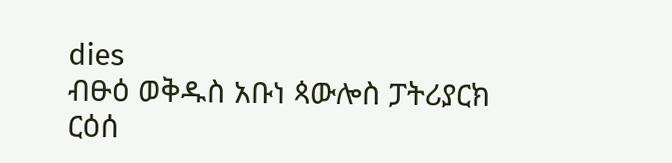dies
ብፁዕ ወቅዱስ አቡነ ጳውሎስ ፓትሪያርክ ርዕሰ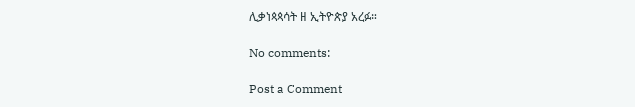ሊቃነጳጳሳት ዘ ኢትዮጵያ አረፉ።

No comments:

Post a Comment